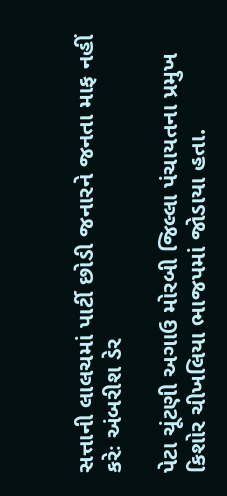સત્તાની લાલચમાં પાર્ટી છોડી જનારને જનતા માફ નહીં કરેઃ અંબરીશ ડેર

પેટા ચૂંટણી અગાઉ મોરબી જિલ્લા પંચાયતના પ્રમુખ કિશોર ચીખલિયા ભાજપમાં જોડાયા હતા.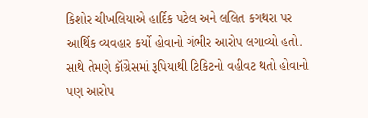કિશોર ચીખલિયાએ હાર્દિક પટેલ અને લલિત કગથરા પર આર્થિક વ્યવહાર કર્યો હોવાનો ગંભીર આરોપ લગાવ્યો હતો. સાથે તેમણે કૉંગ્રેસમાં રૂપિયાથી ટિકિટનો વહીવટ થતો હોવાનો પણ આરોપ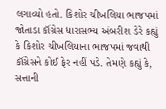લગાવ્યો હતો. કિશોર ચીખલિયા ભાજપમાં જોતાડા કૉંગ્રેસ ધારાસભ્ય અંબરીશ ડેરે કહ્યું કે કિશોર ચીખલિયાના ભાજપમાં જવાથી કૉંગ્રેસને કોઈ ફેર નહીં પડે. તેમણે કહ્યું કે, સત્તાની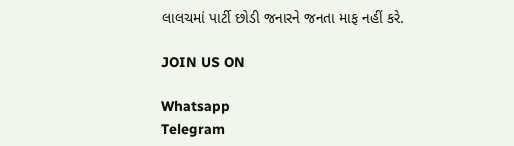લાલચમાં પાર્ટી છોડી જનારને જનતા માફ નહીં કરે.

JOIN US ON

Whatsapp
Telegram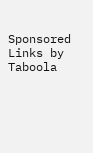Sponsored Links by Taboola